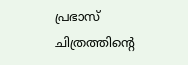പ്രഭാസ് ചിത്രത്തിന്റെ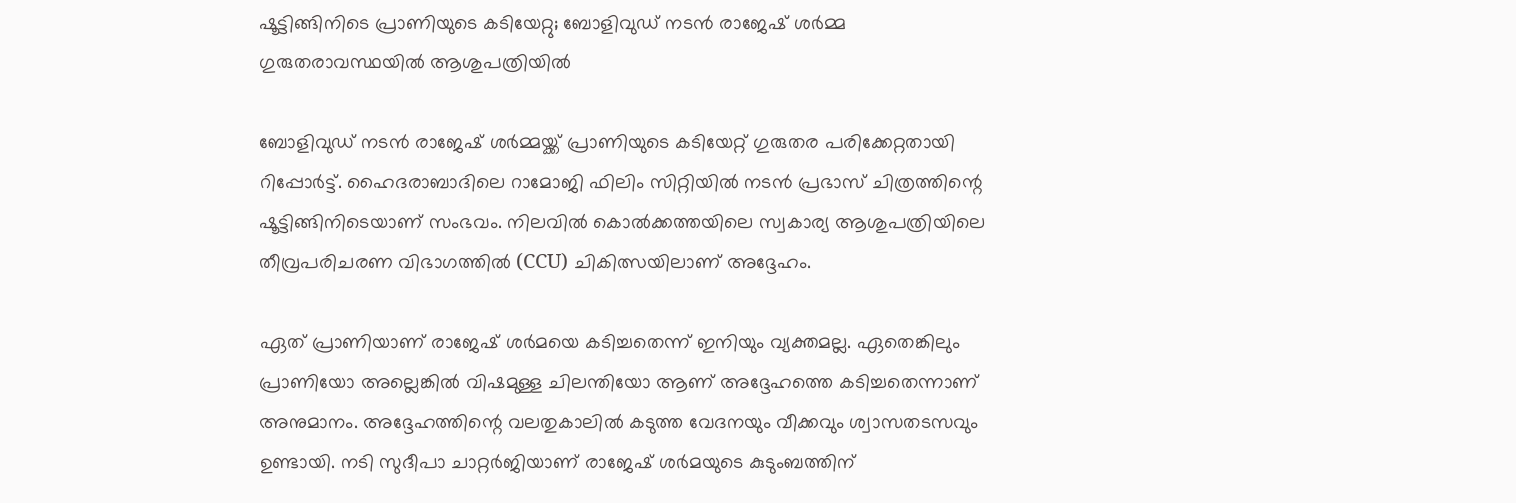ഷൂട്ടിങ്ങിനിടെ പ്രാണിയുടെ കടിയേറ്റു; ബോളിവുഡ് നടൻ രാജേഷ് ശർമ്മ ഗുരുതരാവസ്ഥയിൽ ആശുപത്രിയിൽ

ബോളിവുഡ് നടൻ രാജേഷ് ശർമ്മയ്ക്ക് പ്രാണിയുടെ കടിയേറ്റ് ഗുരുതര പരിക്കേറ്റതായി റിപ്പോർട്ട്. ഹൈദരാബാദിലെ റാമോജി ഫിലിം സിറ്റിയിൽ നടൻ പ്രഭാസ് ചിത്രത്തിന്റെ ഷൂട്ടിങ്ങിനിടെയാണ് സംഭവം. നിലവിൽ കൊൽക്കത്തയിലെ സ്വകാര്യ ആശുപത്രിയിലെ തീവ്രപരിചരണ വിഭാഗത്തിൽ (CCU) ചികിത്സയിലാണ് അദ്ദേഹം.

ഏത് പ്രാണിയാണ് രാജേഷ് ശർമയെ കടിച്ചതെന്ന് ഇനിയും വ്യക്തമല്ല. ഏതെങ്കിലും പ്രാണിയോ അല്ലെങ്കിൽ വിഷമുള്ള ചിലന്തിയോ ആണ് അദ്ദേഹത്തെ കടിച്ചതെന്നാണ് അനുമാനം. അദ്ദേഹത്തിന്റെ വലതുകാലിൽ കടുത്ത വേദനയും വീക്കവും ശ്വാസതടസവും ഉണ്ടായി. നടി സുദീപാ ചാറ്റർജിയാണ് രാജേഷ് ശർമയുടെ കുടുംബത്തിന്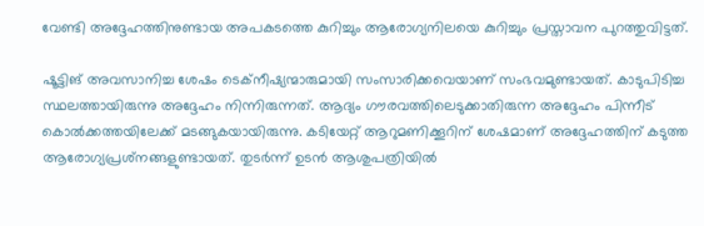വേണ്ടി അദ്ദേഹത്തിനുണ്ടായ അപകടത്തെ കുറിച്ചും ആരോഗ്യനിലയെ കുറിച്ചും പ്രസ്താവന പുറത്തുവിട്ടത്.

ഷൂട്ടിങ് അവസാനിച്ച ശേഷം ടെക്‌നീഷ്യന്മാരുമായി സംസാരിക്കവെയാണ് സംഭവമുണ്ടായത്. കാടുപിടിച്ച സ്ഥലത്തായിരുന്നു അദ്ദേഹം നിന്നിരുന്നത്. ആദ്യം ഗൗരവത്തിലെടുക്കാതിരുന്ന അദ്ദേഹം പിന്നീട് കൊൽക്കത്തയിലേക്ക് മടങ്ങുകയായിരുന്നു. കടിയേറ്റ് ആറുമണിക്കൂറിന് ശേഷമാണ് അദ്ദേഹത്തിന് കടുത്ത ആരോഗ്യപ്രശ്‌നങ്ങളുണ്ടായത്. തുടർന്ന് ഉടൻ ആശുപത്രിയിൽ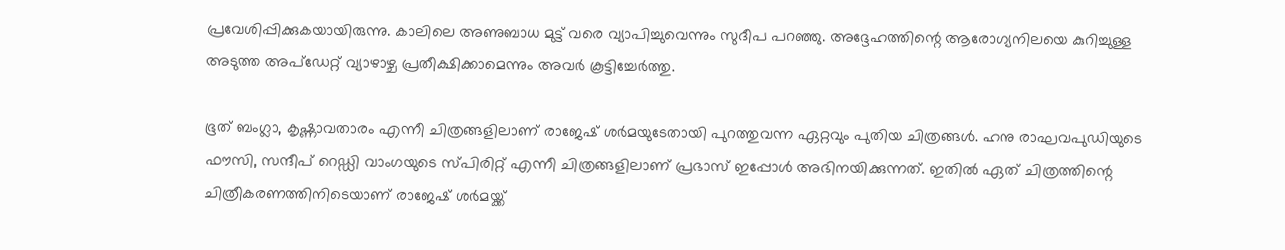പ്രവേശിപ്പിക്കുകയായിരുന്നു. കാലിലെ അണുബാധ മുട്ട് വരെ വ്യാപിച്ചുവെന്നും സുദീപ പറഞ്ഞു. അദ്ദേഹത്തിന്റെ ആരോഗ്യനിലയെ കുറിച്ചുള്ള അടുത്ത അപ്‌ഡേറ്റ് വ്യാഴാഴ്ച പ്രതീക്ഷിക്കാമെന്നും അവർ കൂട്ടിച്ചേർത്തു.

ഭൂത് ബംഗ്ലാ, കൃഷ്ണാവതാരം എന്നീ ചിത്രങ്ങളിലാണ് രാജേഷ് ശർമയുടേതായി പുറത്തുവന്ന ഏറ്റവും പുതിയ ചിത്രങ്ങൾ. ഹനു രാഘവപുഡിയുടെ ഫൗസി, സന്ദീപ് റെഡ്ഡി വാംഗയുടെ സ്പിരിറ്റ് എന്നീ ചിത്രങ്ങളിലാണ് പ്രഭാസ് ഇപ്പോൾ അഭിനയിക്കുന്നത്. ഇതിൽ ഏത് ചിത്രത്തിന്റെ ചിത്രീകരണത്തിനിടെയാണ് രാജേഷ് ശർമയ്ക്ക്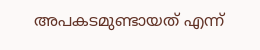അപകടമുണ്ടായത് എന്ന്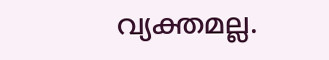വ്യക്തമല്ല.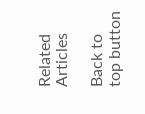Related Articles

Back to top button